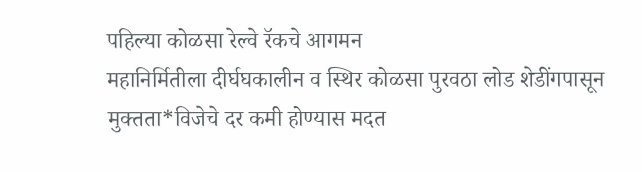पहिल्या कोळसा रेल्वे रॅकचे आगमन
महानिर्मितीला दीर्घघकालीन व स्थिर कोळसा पुरवठा लोड शेडींगपासून मुक्तता*विजेचे दर कमी होण्यास मदत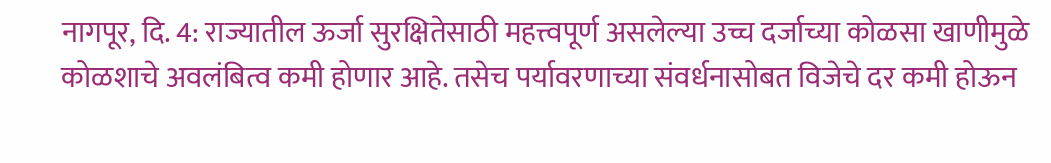नागपूर, दि. 4: राज्यातील ऊर्जा सुरक्षितेसाठी महत्त्वपूर्ण असलेल्या उच्च दर्जाच्या कोळसा खाणीमुळे कोळशाचे अवलंबित्व कमी होणार आहे. तसेच पर्यावरणाच्या संवर्धनासोबत विजेचे दर कमी होऊन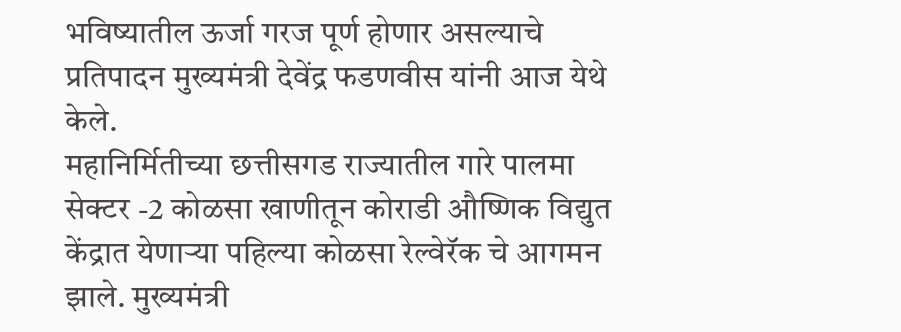भविष्यातील ऊर्जा गरज पूर्ण होणार असल्याचे प्रतिपादन मुख्यमंत्री देवेंद्र फडणवीस यांनी आज येथे केले.
महानिर्मितीच्या छत्तीसगड राज्यातील गारे पालमा सेक्टर -2 कोळसा खाणीतून कोराडी औष्णिक विद्युत केंद्रात येणाऱ्या पहिल्या कोळसा रेल्वेरॅक चे आगमन झाले. मुख्यमंत्री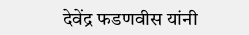देवेंद्र फडणवीस यांनी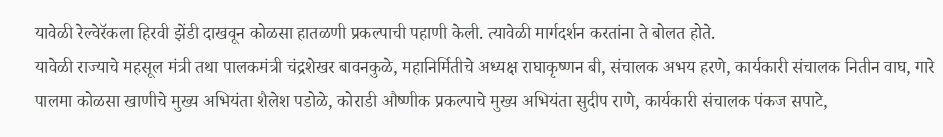यावेळी रेल्वेरॅकला हिरवी झेंडी दाखवून कोळसा हातळणी प्रकल्पाची पहाणी केली. त्यावेळी मार्गदर्शन करतांना ते बोलत होते.
यावेळी राज्याचे महसूल मंत्री तथा पालकमंत्री चंद्रशेखर बावनकुळे, महानिर्मितीचे अध्यक्ष राघाकृष्णन बी, संचालक अभय हरणे, कार्यकारी संचालक नितीन वाघ, गारे पालमा कोळसा खाणीचे मुख्य अभियंता शैलेश पडोळे, कोराडी औष्णीक प्रकल्पाचे मुख्य अभियंता सुदीप राणे, कार्यकारी संचालक पंकज सपाटे,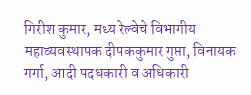गिरीश कुमार, मध्य रेल्वेचे विभागीय महाव्यवस्थापक दीपककुमार गुप्ता, विनायक गर्गा, आदी पदधकारी व अधिकारी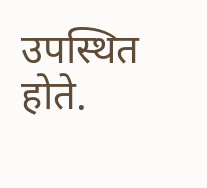उपस्थित होते.